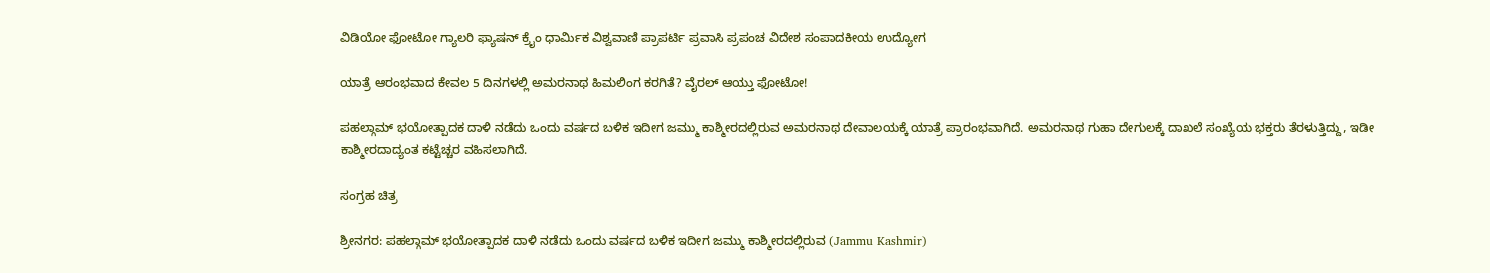ವಿಡಿಯೋ ಫೋಟೋ ಗ್ಯಾಲರಿ ಫ್ಯಾಷನ್ ಕ್ರೈಂ ಧಾರ್ಮಿಕ ವಿಶ್ವವಾಣಿ ಪ್ರಾಪರ್ಟಿ ಪ್ರವಾಸಿ ಪ್ರಪಂಚ ವಿದೇಶ ಸಂಪಾದಕೀಯ ಉದ್ಯೋಗ

ಯಾತ್ರೆ ಆರಂಭವಾದ ಕೇವಲ 5 ದಿನಗಳಲ್ಲಿ ಅಮರನಾಥ ಹಿಮಲಿಂಗ ಕರಗಿತೆ? ವೈರಲ್‌ ಆಯ್ತು ಫೋಟೋ!

ಪಹಲ್ಗಾಮ್ ಭಯೋತ್ಪಾದಕ ದಾಳಿ ನಡೆದು ಒಂದು ವರ್ಷದ ಬಳಿಕ ಇದೀಗ ಜಮ್ಮು ಕಾಶ್ಮೀರದಲ್ಲಿರುವ ಅಮರನಾಥ ದೇವಾಲಯಕ್ಕೆ ಯಾತ್ರೆ ಪ್ರಾರಂಭವಾಗಿದೆ. ಅಮರನಾಥ ಗುಹಾ ದೇಗುಲಕ್ಕೆ ದಾಖಲೆ ಸಂಖ್ಯೆಯ ಭಕ್ತರು ತೆರಳುತ್ತಿದ್ದು, ಇಡೀ ಕಾಶ್ಮೀರದಾದ್ಯಂತ ಕಟ್ಟೆಚ್ಚರ ವಹಿಸಲಾಗಿದೆ.

ಸಂಗ್ರಹ ಚಿತ್ರ

ಶ್ರೀನಗರ: ಪಹಲ್ಗಾಮ್ ಭಯೋತ್ಪಾದಕ ದಾಳಿ ನಡೆದು ಒಂದು ವರ್ಷದ ಬಳಿಕ ಇದೀಗ ಜಮ್ಮು ಕಾಶ್ಮೀರದಲ್ಲಿರುವ (Jammu Kashmir)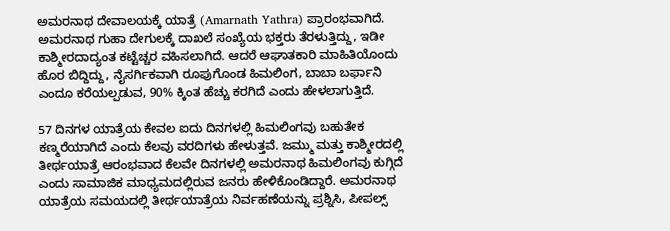ಅಮರನಾಥ ದೇವಾಲಯಕ್ಕೆ ಯಾತ್ರೆ (Amarnath Yathra) ಪ್ರಾರಂಭವಾಗಿದೆ. ಅಮರನಾಥ ಗುಹಾ ದೇಗುಲಕ್ಕೆ ದಾಖಲೆ ಸಂಖ್ಯೆಯ ಭಕ್ತರು ತೆರಳುತ್ತಿದ್ದು, ಇಡೀ ಕಾಶ್ಮೀರದಾದ್ಯಂತ ಕಟ್ಟೆಚ್ಚರ ವಹಿಸಲಾಗಿದೆ. ಆದರೆ ಆಘಾತಕಾರಿ ಮಾಹಿತಿಯೊಂದು ಹೊರ ಬಿದ್ದಿದ್ದು, ನೈಸರ್ಗಿಕವಾಗಿ ರೂಪುಗೊಂಡ ಹಿಮಲಿಂಗ, ಬಾಬಾ ಬರ್ಫಾನಿ ಎಂದೂ ಕರೆಯಲ್ಪಡುವ, 90% ಕ್ಕಿಂತ ಹೆಚ್ಚು ಕರಗಿದೆ ಎಂದು ಹೇಳಲಾಗುತ್ತಿದೆ.

57 ದಿನಗಳ ಯಾತ್ರೆಯ ಕೇವಲ ಐದು ದಿನಗಳಲ್ಲಿ ಹಿಮಲಿಂಗವು ಬಹುತೇಕ ಕಣ್ಮರೆಯಾಗಿದೆ ಎಂದು ಕೆಲವು ವರದಿಗಳು ಹೇಳುತ್ತವೆ. ಜಮ್ಮು ಮತ್ತು ಕಾಶ್ಮೀರದಲ್ಲಿ ತೀರ್ಥಯಾತ್ರೆ ಆರಂಭವಾದ ಕೆಲವೇ ದಿನಗಳಲ್ಲಿ ಅಮರನಾಥ ಹಿಮಲಿಂಗವು ಕುಗ್ಗಿದೆ ಎಂದು ಸಾಮಾಜಿಕ ಮಾಧ್ಯಮದಲ್ಲಿರುವ ಜನರು ಹೇಳಿಕೊಂಡಿದ್ದಾರೆ. ಅಮರನಾಥ ಯಾತ್ರೆಯ ಸಮಯದಲ್ಲಿ ತೀರ್ಥಯಾತ್ರೆಯ ನಿರ್ವಹಣೆಯನ್ನು ಪ್ರಶ್ನಿಸಿ, ಪೀಪಲ್ಸ್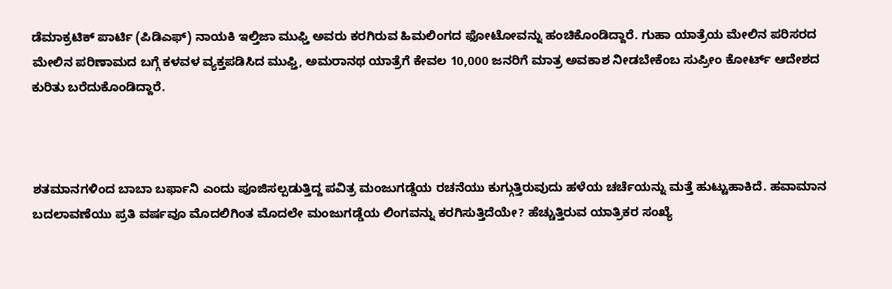ಡೆಮಾಕ್ರಟಿಕ್ ಪಾರ್ಟಿ (ಪಿಡಿಎಫ್) ನಾಯಕಿ ಇಲ್ತಿಜಾ ಮುಫ್ತಿ ಅವರು ಕರಗಿರುವ ಹಿಮಲಿಂಗದ ಫೋಟೋವನ್ನು ಹಂಚಿಕೊಂಡಿದ್ದಾರೆ. ಗುಹಾ ಯಾತ್ರೆಯ ಮೇಲಿನ ಪರಿಸರದ ಮೇಲಿನ ಪರಿಣಾಮದ ಬಗ್ಗೆ ಕಳವಳ ವ್ಯಕ್ತಪಡಿಸಿದ ಮುಫ್ತಿ, ಅಮರಾನಥ ಯಾತ್ರೆಗೆ ಕೇವಲ 10,000 ಜನರಿಗೆ ಮಾತ್ರ ಅವಕಾಶ ನೀಡಬೇಕೆಂಬ ಸುಪ್ರೀಂ ಕೋರ್ಟ್ ಆದೇಶದ ಕುರಿತು ಬರೆದುಕೊಂಡಿದ್ದಾರೆ.



ಶತಮಾನಗಳಿಂದ ಬಾಬಾ ಬರ್ಫಾನಿ ಎಂದು ಪೂಜಿಸಲ್ಪಡುತ್ತಿದ್ದ ಪವಿತ್ರ ಮಂಜುಗಡ್ಡೆಯ ರಚನೆಯು ಕುಗ್ಗುತ್ತಿರುವುದು ಹಳೆಯ ಚರ್ಚೆಯನ್ನು ಮತ್ತೆ ಹುಟ್ಟುಹಾಕಿದೆ. ಹವಾಮಾನ ಬದಲಾವಣೆಯು ಪ್ರತಿ ವರ್ಷವೂ ಮೊದಲಿಗಿಂತ ಮೊದಲೇ ಮಂಜುಗಡ್ಡೆಯ ಲಿಂಗವನ್ನು ಕರಗಿಸುತ್ತಿದೆಯೇ? ಹೆಚ್ಚುತ್ತಿರುವ ಯಾತ್ರಿಕರ ಸಂಖ್ಯೆ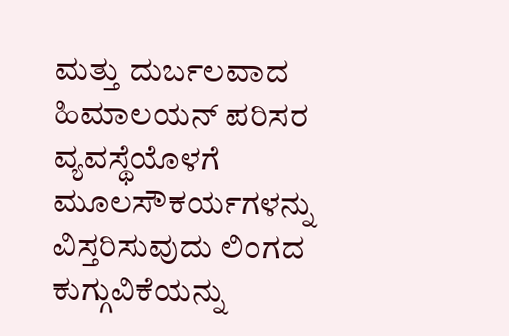ಮತ್ತು ದುರ್ಬಲವಾದ ಹಿಮಾಲಯನ್ ಪರಿಸರ ವ್ಯವಸ್ಥೆಯೊಳಗೆ ಮೂಲಸೌಕರ್ಯಗಳನ್ನು ವಿಸ್ತರಿಸುವುದು ಲಿಂಗದ ಕುಗ್ಗುವಿಕೆಯನ್ನು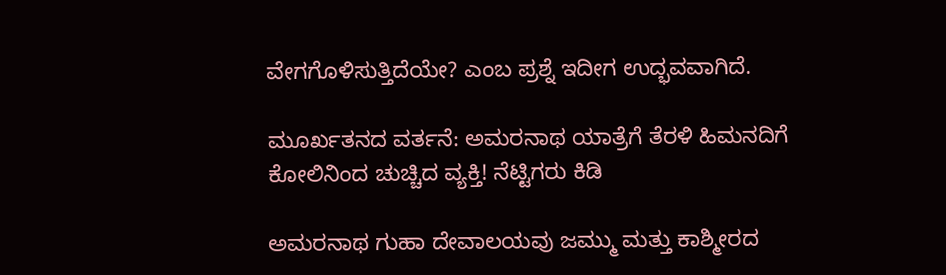ವೇಗಗೊಳಿಸುತ್ತಿದೆಯೇ? ಎಂಬ ಪ್ರಶ್ನೆ ಇದೀಗ ಉದ್ಭವವಾಗಿದೆ.

ಮೂರ್ಖತನದ ವರ್ತನೆ: ಅಮರನಾಥ ಯಾತ್ರೆಗೆ ತೆರಳಿ ಹಿಮನದಿಗೆ ಕೋಲಿನಿಂದ ಚುಚ್ಚಿದ ವ್ಯಕ್ತಿ! ನೆಟ್ಟಿಗರು ಕಿಡಿ

ಅಮರನಾಥ ಗುಹಾ ದೇವಾಲಯವು ಜಮ್ಮು ಮತ್ತು ಕಾಶ್ಮೀರದ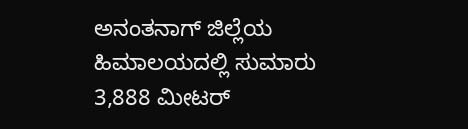ಅನಂತನಾಗ್ ಜಿಲ್ಲೆಯ ಹಿಮಾಲಯದಲ್ಲಿ ಸುಮಾರು 3,888 ಮೀಟರ್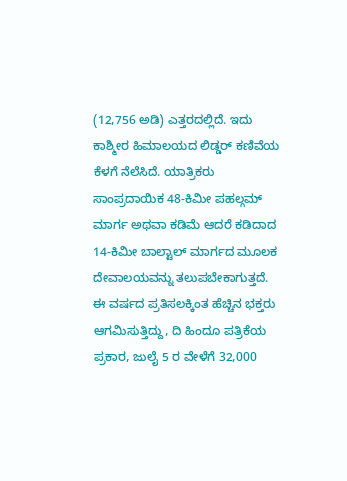(12,756 ಅಡಿ) ಎತ್ತರದಲ್ಲಿದೆ. ಇದು ಕಾಶ್ಮೀರ ಹಿಮಾಲಯದ ಲಿಡ್ಡರ್ ಕಣಿವೆಯ ಕೆಳಗೆ ನೆಲೆಸಿದೆ. ಯಾತ್ರಿಕರು ಸಾಂಪ್ರದಾಯಿಕ 48-ಕಿಮೀ ಪಹಲ್ಗಮ್ ಮಾರ್ಗ ಅಥವಾ ಕಡಿಮೆ ಆದರೆ ಕಡಿದಾದ 14-ಕಿಮೀ ಬಾಲ್ಟಾಲ್ ಮಾರ್ಗದ ಮೂಲಕ ದೇವಾಲಯವನ್ನು ತಲುಪಬೇಕಾಗುತ್ತದೆ. ಈ ವರ್ಷದ ಪ್ರತಿಸಲಕ್ಕಿಂತ ಹೆಚ್ಚಿನ ಭಕ್ತರು ಆಗಮಿಸುತ್ತಿದ್ದು, ದಿ ಹಿಂದೂ ಪತ್ರಿಕೆಯ ಪ್ರಕಾರ, ಜುಲೈ 5 ರ ವೇಳೆಗೆ 32,000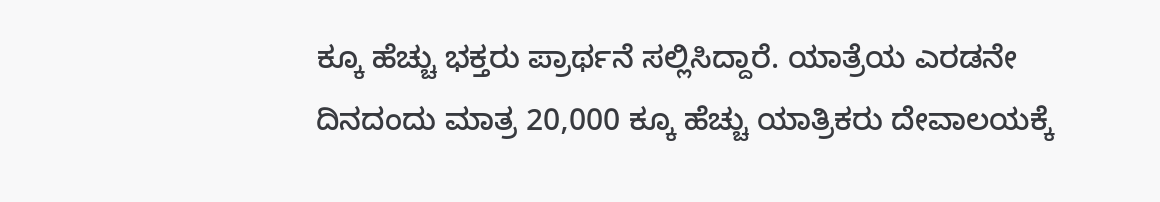ಕ್ಕೂ ಹೆಚ್ಚು ಭಕ್ತರು ಪ್ರಾರ್ಥನೆ ಸಲ್ಲಿಸಿದ್ದಾರೆ. ಯಾತ್ರೆಯ ಎರಡನೇ ದಿನದಂದು ಮಾತ್ರ 20,000 ಕ್ಕೂ ಹೆಚ್ಚು ಯಾತ್ರಿಕರು ದೇವಾಲಯಕ್ಕೆ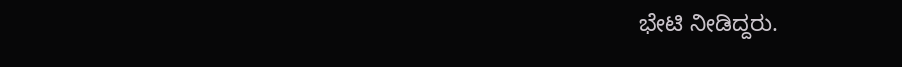ಭೇಟಿ ನೀಡಿದ್ದರು.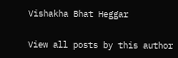Vishakha Bhat Heggar

View all posts by this author